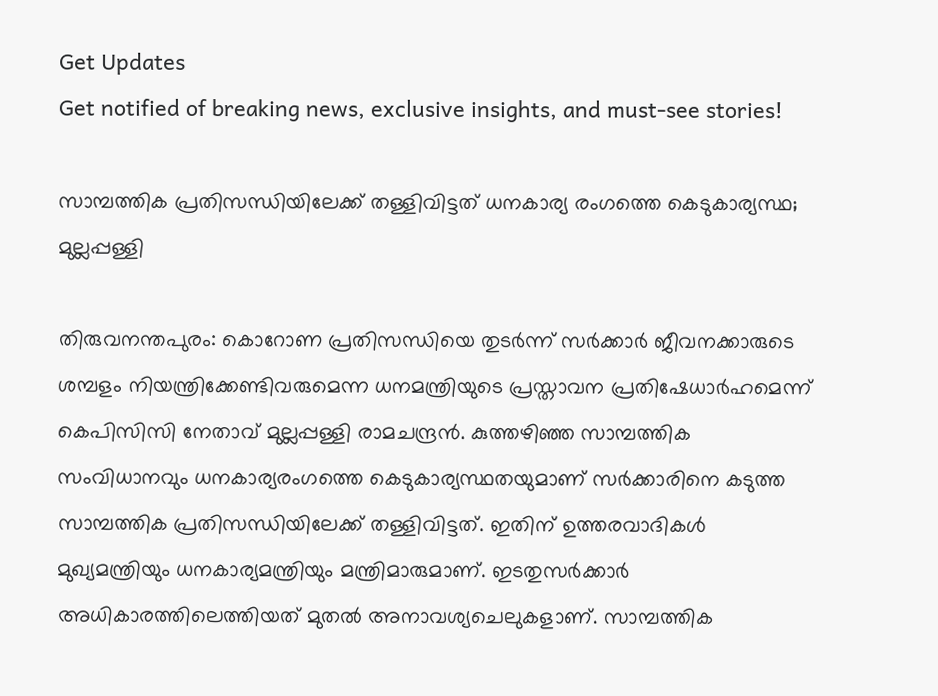Get Updates
Get notified of breaking news, exclusive insights, and must-see stories!

സാമ്പത്തിക പ്രതിസന്ധിയിലേക്ക് തള്ളിവിട്ടത് ധനകാര്യ രംഗത്തെ കെടുകാര്യസ്ഥ; മുല്ലപ്പള്ളി

തിരുവനന്തപുരം: കൊറോണ പ്രതിസന്ധിയെ തുടര്‍ന്ന് സര്‍ക്കാര്‍ ജീവനക്കാരുടെ ശമ്പളം നിയന്ത്രിക്കേണ്ടിവരുമെന്ന ധനമന്ത്രിയുടെ പ്രസ്താവന പ്രതിഷേധാര്‍ഹമെന്ന് കെപിസിസി നേതാവ് മുല്ലപ്പള്ളി രാമചന്ദ്രന്‍. കുത്തഴിഞ്ഞ സാമ്പത്തിക സംവിധാനവും ധനകാര്യരംഗത്തെ കെടുകാര്യസ്ഥതയുമാണ് സര്‍ക്കാരിനെ കടുത്ത സാമ്പത്തിക പ്രതിസന്ധിയിലേക്ക് തള്ളിവിട്ടത്. ഇതിന് ഉത്തരവാദികള്‍ മുഖ്യമന്ത്രിയും ധനകാര്യമന്ത്രിയും മന്ത്രിമാരുമാണ്. ഇടതുസര്‍ക്കാര്‍ അധികാരത്തിലെത്തിയത് മുതല്‍ അനാവശ്യചെലുകളാണ്. സാമ്പത്തിക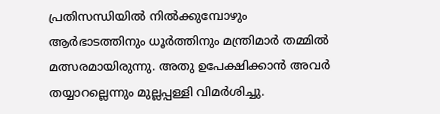പ്രതിസന്ധിയില്‍ നില്‍ക്കുമ്പോഴും ആര്‍ഭാടത്തിനും ധൂര്‍ത്തിനും മന്ത്രിമാര്‍ തമ്മില്‍ മത്സരമായിരുന്നു. അതു ഉപേക്ഷിക്കാന്‍ അവര്‍ തയ്യാറല്ലെന്നും മുല്ലപ്പള്ളി വിമര്‍ശിച്ചു.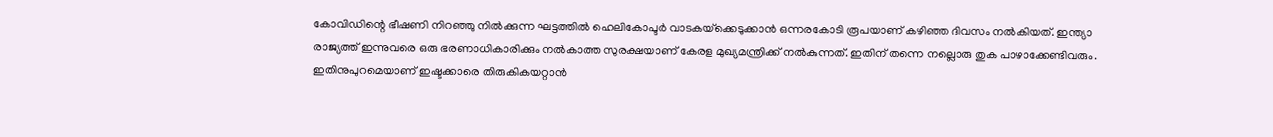കോവിഡിന്റെ ഭീഷണി നിറഞ്ഞു നില്‍ക്കുന്ന ഘട്ടത്തില്‍ ഹെലികോപ്ടര്‍ വാടകയ്‌ക്കെടുക്കാന്‍ ഒന്നരകോടി രൂപയാണ് കഴിഞ്ഞ ദിവസം നല്‍കിയത്. ഇന്ത്യാ രാജ്യത്ത് ഇന്നുവരെ ഒരു ഭരണാധികാരിക്കും നല്‍കാത്ത സുരക്ഷയാണ് കേരള മുഖ്യമന്ത്രിക്ക് നല്‍കുന്നത്. ഇതിന് തന്നെ നല്ലൊരു തുക പാഴാക്കേണ്ടിവരും. ഇതിനുപുറമെയാണ് ഇഷ്ടക്കാരെ തിരുകികയറ്റാന്‍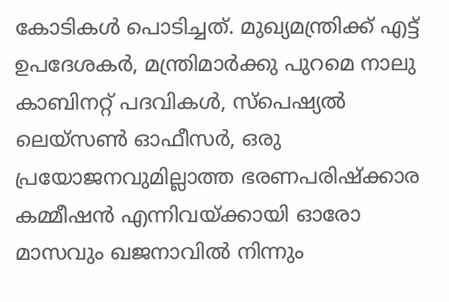കോടികള്‍ പൊടിച്ചത്. മുഖ്യമന്ത്രിക്ക് എട്ട് ഉപദേശകര്‍, മന്ത്രിമാര്‍ക്കു പുറമെ നാലു കാബിനറ്റ് പദവികൾ, സ്‌പെഷ്യല്‍ ലെയ്‌സണ്‍ ഓഫീസര്‍, ഒരു പ്രയോജനവുമില്ലാത്ത ഭരണപരിഷ്‌ക്കാര കമ്മീഷന്‍ എന്നിവയ്ക്കായി ഓരോ മാസവും ഖജനാവില്‍ നിന്നും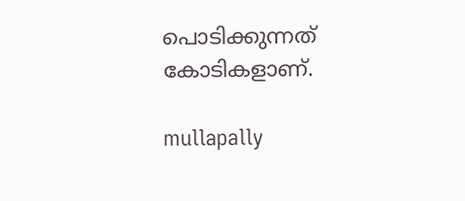പൊടിക്കുന്നത് കോടികളാണ്.

mullapally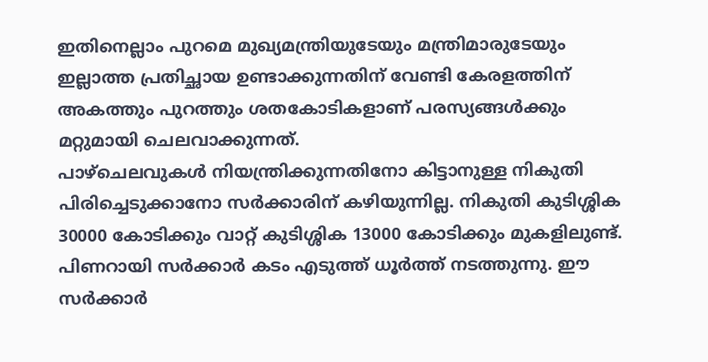ഇതിനെല്ലാം പുറമെ മുഖ്യമന്ത്രിയുടേയും മന്ത്രിമാരുടേയും ഇല്ലാത്ത പ്രതിച്ഛായ ഉണ്ടാക്കുന്നതിന് വേണ്ടി കേരളത്തിന് അകത്തും പുറത്തും ശതകോടികളാണ് പരസ്യങ്ങള്‍ക്കും മറ്റുമായി ചെലവാക്കുന്നത്.
പാഴ്‌ചെലവുകള്‍ നിയന്ത്രിക്കുന്നതിനോ കിട്ടാനുള്ള നികുതി പിരിച്ചെടുക്കാനോ സര്‍ക്കാരിന് കഴിയുന്നില്ല. നികുതി കുടിശ്ശിക 30000 കോടിക്കും വാറ്റ് കുടിശ്ശിക 13000 കോടിക്കും മുകളിലുണ്ട്. പിണറായി സര്‍ക്കാര്‍ കടം എടുത്ത് ധൂര്‍ത്ത് നടത്തുന്നു. ഈ സര്‍ക്കാര്‍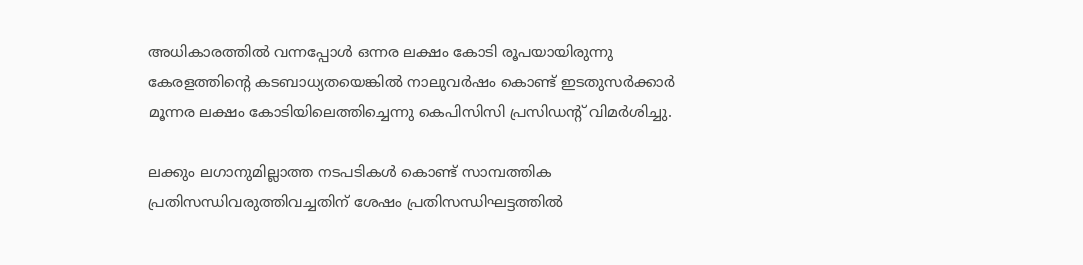അധികാരത്തില്‍ വന്നപ്പോള്‍ ഒന്നര ലക്ഷം കോടി രൂപയായിരുന്നു കേരളത്തിന്റെ കടബാധ്യതയെങ്കില്‍ നാലുവര്‍ഷം കൊണ്ട് ഇടതുസര്‍ക്കാര്‍ മൂന്നര ലക്ഷം കോടിയിലെത്തിച്ചെന്നു കെപിസിസി പ്രസിഡന്‍റ് വിമര്‍ശിച്ചു.

ലക്കും ലഗാനുമില്ലാത്ത നടപടികള്‍ കൊണ്ട് സാമ്പത്തിക പ്രതിസന്ധിവരുത്തിവച്ചതിന് ശേഷം പ്രതിസന്ധിഘട്ടത്തില്‍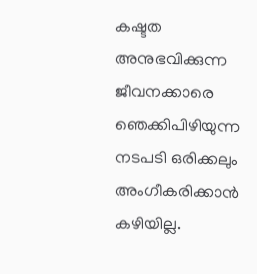കഷ്ടത അനുഭവിക്കുന്ന ജീവനക്കാരെ ഞെക്കിപിഴിയുന്ന നടപടി ഒരിക്കലും അംഗീകരിക്കാന്‍ കഴിയില്ല.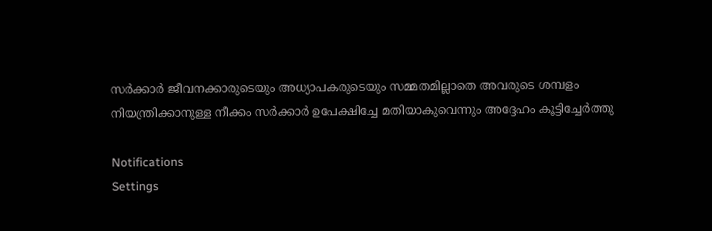സര്‍ക്കാര്‍ ജീവനക്കാരുടെയും അധ്യാപകരുടെയും സമ്മതമില്ലാതെ അവരുടെ ശമ്പളം നിയന്ത്രിക്കാനുള്ള നീക്കം സര്‍ക്കാര്‍ ഉപേക്ഷിച്ചേ മതിയാകുവെന്നും അദ്ദേഹം കൂട്ടിച്ചേര്‍ത്തു

Notifications
Settings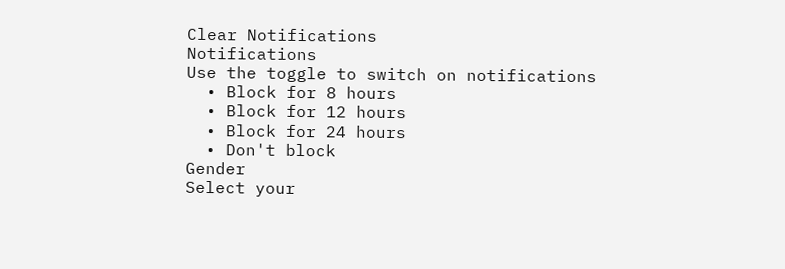Clear Notifications
Notifications
Use the toggle to switch on notifications
  • Block for 8 hours
  • Block for 12 hours
  • Block for 24 hours
  • Don't block
Gender
Select your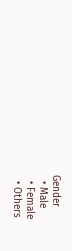Gender
  • Male
  • Female
  • Others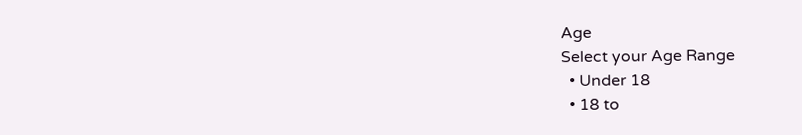Age
Select your Age Range
  • Under 18
  • 18 to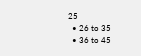25
  • 26 to 35
  • 36 to 45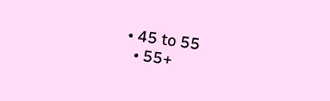• 45 to 55
  • 55+